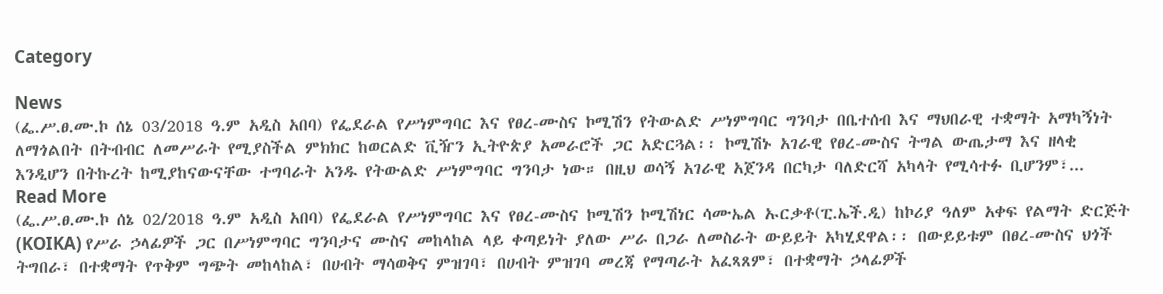Category

News
(ፌ.ሥ.ፀ.ሙ.ኮ ሰኔ 03/2018 ዓ.ም አዲስ አበባ) የፌደራል የሥነምግባር እና የፀረ-ሙስና ኮሚሽን የትውልድ ሥነምግባር ግንባታ በቤተሰብ እና ማህበራዊ ተቋማት አማካኝነት ለማጎልበት በትብብር ለመሥራት የሚያስችል ምክክር ከወርልድ ቪዥን ኢትዮጵያ አመራሮች ጋር አድርጓል፡፡ ኮሚሽኑ አገራዊ የፀረ-ሙስና ትግል ውጤታማ እና ዘላቂ እንዲሆን በትኩረት ከሚያከናውናቸው ተግባራት አንዱ የትውልድ ሥነምግባር ግንባታ ነው። በዚህ ወሳኝ አገራዊ አጀንዳ በርካታ ባለድርሻ አካላት የሚሳተፉ ቢሆንም፣...
Read More
(ፌ.ሥ.ፀ.ሙ.ኮ ሰኔ 02/2018 ዓ.ም አዲስ አበባ) የፌደራል የሥነምግባር እና የፀረ-ሙስና ኮሚሽን ኮሚሽነር ሳሙኤል ኡርቃቶ(ፒ.ኤች.ዲ) ከኮሪያ ዓለም አቀፍ የልማት ድርጅት (KOIKA) የሥራ ኃላፊዎች ጋር በሥነምግባር ግንባታና ሙስና መከላከል ላይ ቀጣይነት ያለው ሥራ በጋራ ለመስራት ውይይት አካሂደዋል፡፡ በውይይቱም በፀረ-ሙስና ህጎች ትግበራ፣ በተቋማት የጥቅም ግጭት መከላከል፣ በሀብት ማሳወቅና ምዝገባ፣ በሀብት ምዝገባ መረጃ የማጣራት አፈጻጸም፣ በተቋማት ኃላፊዎች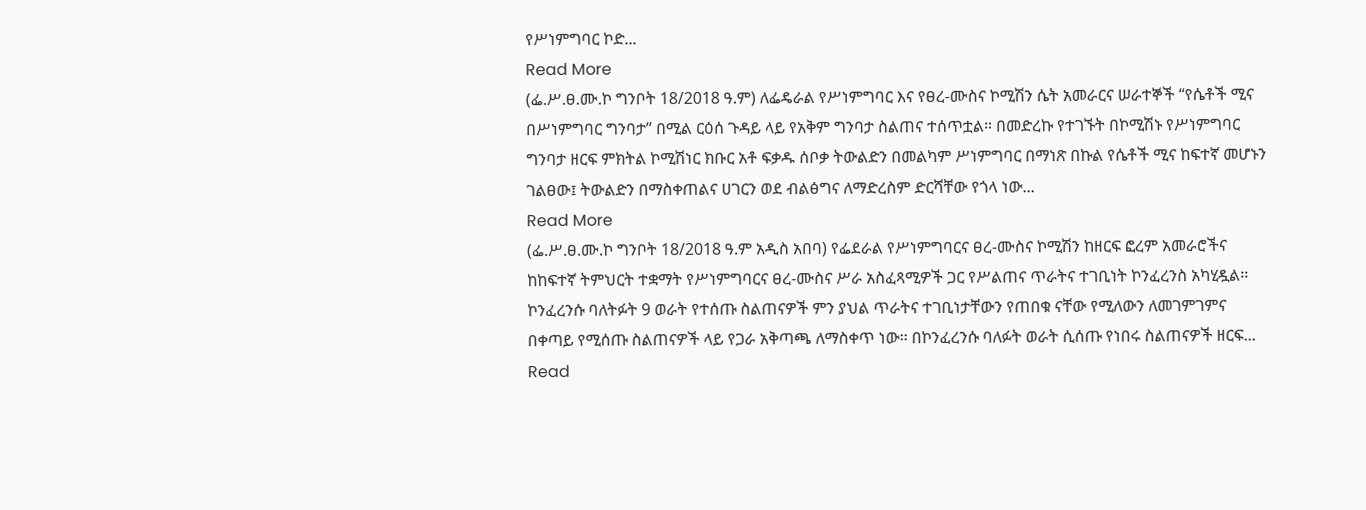የሥነምግባር ኮድ...
Read More
(ፌ.ሥ.ፀ.ሙ.ኮ ግንቦት 18/2018 ዓ.ም) ለፌዴራል የሥነምግባር እና የፀረ-ሙስና ኮሚሽን ሴት አመራርና ሠራተኞች “የሴቶች ሚና በሥነምግባር ግንባታ” በሚል ርዕሰ ጉዳይ ላይ የአቅም ግንባታ ስልጠና ተሰጥቷል። በመድረኩ የተገኙት በኮሚሽኑ የሥነምግባር ግንባታ ዘርፍ ምክትል ኮሚሽነር ክቡር አቶ ፍቃዱ ሰቦቃ ትውልድን በመልካም ሥነምግባር በማነጽ በኩል የሴቶች ሚና ከፍተኛ መሆኑን ገልፀው፤ ትውልድን በማስቀጠልና ሀገርን ወደ ብልፅግና ለማድረስም ድርሻቸው የጎላ ነው...
Read More
(ፌ.ሥ.ፀ.ሙ.ኮ ግንቦት 18/2018 ዓ.ም አዲስ አበባ) የፌደራል የሥነምግባርና ፀረ-ሙስና ኮሚሽን ከዘርፍ ፎረም አመራሮችና ከከፍተኛ ትምህርት ተቋማት የሥነምግባርና ፀረ-ሙስና ሥራ አስፈጻሚዎች ጋር የሥልጠና ጥራትና ተገቢነት ኮንፈረንስ አካሂዷል፡፡ ኮንፈረንሱ ባለትፉት 9 ወራት የተሰጡ ስልጠናዎች ምን ያህል ጥራትና ተገቢነታቸውን የጠበቁ ናቸው የሚለውን ለመገምገምና በቀጣይ የሚሰጡ ስልጠናዎች ላይ የጋራ አቅጣጫ ለማስቀጥ ነው፡፡ በኮንፈረንሱ ባለፉት ወራት ሲሰጡ የነበሩ ስልጠናዎች ዘርፍ...
Read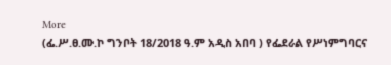More
(ፌ.ሥ.ፀ.ሙ.ኮ ግንቦት 18/2018 ዓ.ም አዲስ አበባ ) የፌደራል የሥነምግባርና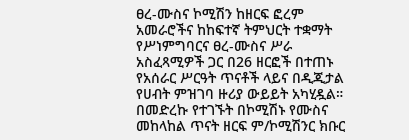ፀረ-ሙስና ኮሚሽን ከዘርፍ ፎረም አመራሮችና ከከፍተኛ ትምህርት ተቋማት የሥነምግባርና ፀረ-ሙስና ሥራ አስፈጻሚዎች ጋር በ26 ዘርፎች በተጠኑ የአሰራር ሥርዓት ጥናቶች ላይና በዲጂታል የሀብት ምዝገባ ዙሪያ ውይይት አካሂዷል። በመድረኩ የተገኙት በኮሚሽኑ የሙስና መከላከል ጥናት ዘርፍ ም/ኮሚሽንር ክቡር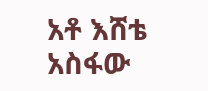አቶ እሸቴ አስፋው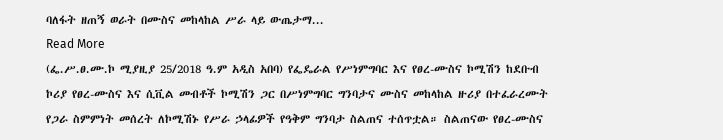ባለፋት ዘጠኝ ወራት በሙስና መከላከል ሥራ ላይ ውጤታማ...
Read More
(ፌ.ሥ.ፀ.ሙ.ኮ ሚያዚያ 25/2018 ዓ.ም አዲስ አበባ) የፌዴራል የሥነምግባር እና የፀረ-ሙስና ኮሚሽን ከደቡብ ኮሪያ የፀረ-ሙስና እና ሲቪል መብቶች ኮሚሽን ጋር በሥነምግባር ግንባታና ሙስና መከላከል ዙሪያ በተፈራረሙት የጋራ ስምምነት መሰረት ለኮሚሽኑ የሥራ ኃላፊዎች የዓቅም ግንባታ ስልጠና ተሰጥቷል። ስልጠናው የፀረ-ሙስና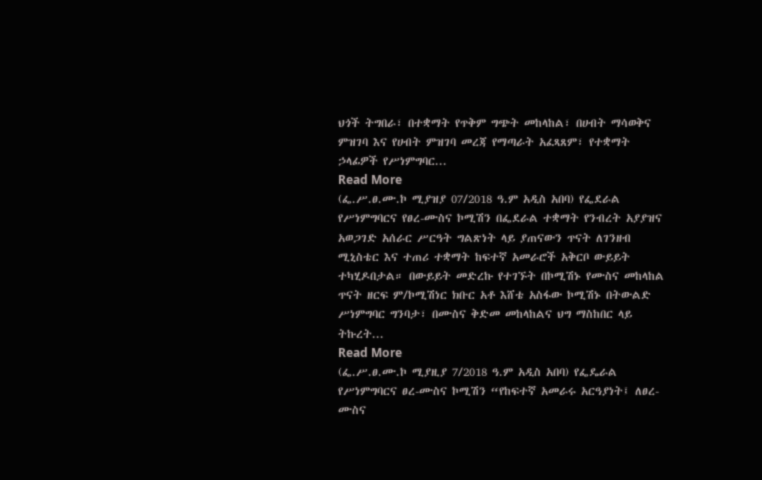ህጎች ትግበራ፣ በተቋማት የጥቅም ግጭት መከላከል፣ በሀብት ማሳወቅና ምዝገባ እና የሀብት ምዝገባ መረጃ የማጣራት አፈጻጸም፣ የተቋማት ኃላፊዎች የሥነምግባር...
Read More
(ፌ.ሥ.ፀ.ሙ.ኮ ሚያዝያ 07/2018 ዓ.ም አዲስ አበባ) የፌደራል የሥነምግባርና የፀረ-ሙስና ኮሚሽን በፌደራል ተቋማት የንብረት አያያዝና አወጋገድ አሰራር ሥርዓት ግልጽነት ላይ ያጠናውን ጥናት ለገንዘብ ሚኒስቴር እና ተጠሪ ተቋማት ከፍተኛ አመራሮች አቅርቦ ውይይት ተካሂዶበታል። በውይይት መድረኩ የተገኙት በኮሚሽኑ የሙስና መከላከል ጥናት ዘርፍ ም/ኮሚሽነር ክቡር አቶ እሸቴ አስፋው ኮሚሽኑ በትውልድ ሥነምግባር ግንባታ፣ በሙስና ቅድመ መከላከልና ህግ ማስከበር ላይ ትኩረት...
Read More
(ፌ.ሥ.ፀ.ሙ.ኮ ሚያዚያ 7/2018 ዓ.ም አዲስ አበባ) የፌዴራል የሥነምግባርና ፀረ-ሙስና ኮሚሽን “የከፍተኛ አመራሩ አርዓያነት፤ ለፀረ-ሙስና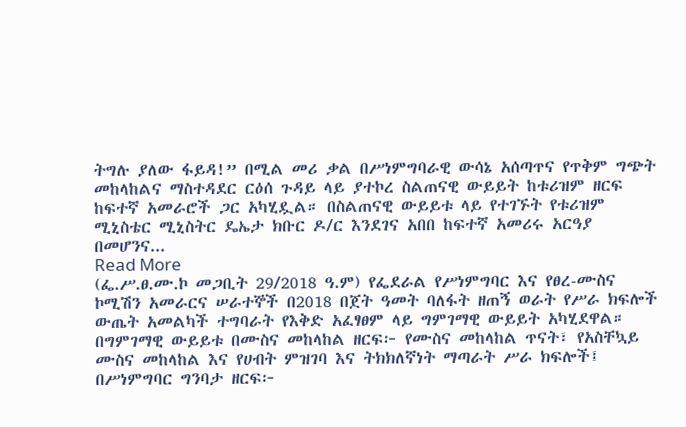ትግሉ ያለው ፋይዳ!” በሚል መሪ ቃል በሥነምግባራዊ ውሳኔ አሰጣጥና የጥቅም ግጭት መከላከልና ማስተዳደር ርዕሰ ጉዳይ ላይ ያተኮረ ስልጠናዊ ውይይት ከቱሪዝም ዘርፍ ከፍተኛ አመራሮች ጋር አካሂዷል። በስልጠናዊ ውይይቱ ላይ የተገኙት የቱሪዝም ሚኒስቴር ሚኒስትር ዴኤታ ክቡር ዶ/ር እንደገና አበበ ከፍተኛ አመሪሩ አርዓያ በመሆንና...
Read More
(ፌ.ሥ.ፀ.ሙ.ኮ መጋቢት 29/2018 ዓ.ም) የፌደራል የሥነምግባር እና የፀረ-ሙስና ኮሚሽን አመራርና ሠራተኞች በ2018 በጀት ዓመት ባለፋት ዘጠኝ ወራት የሥራ ክፍሎች ውጤት አመልካች ተግባራት የእቅድ አፈፃፀም ላይ ግምገማዊ ውይይት አካሂደዋል። በግምገማዊ ውይይቱ በሙስና መከላከል ዘርፍ፦ የሙስና መከላከል ጥናት፣ የአስቸኳይ ሙስና መከላከል እና የሀብት ምዝገባ እና ትክክለኛነት ማጣራት ሥራ ክፍሎች፤ በሥነምግባር ግንባታ ዘርፍ፦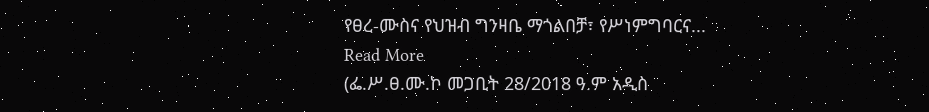የፀረ-ሙስና የህዝብ ግንዛቤ ማጎልበቻ፣ የሥነምግባርና...
Read More
(ፌ.ሥ.ፀ.ሙ.ኮ መጋቢት 28/2018 ዓ.ም አዲስ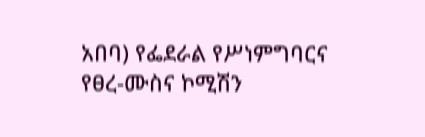አበባ) የፌደራል የሥነምግባርና የፀረ-ሙስና ኮሚሽን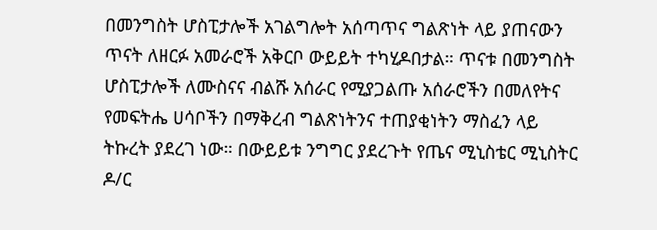በመንግስት ሆስፒታሎች አገልግሎት አሰጣጥና ግልጽነት ላይ ያጠናውን ጥናት ለዘርፉ አመራሮች አቅርቦ ውይይት ተካሂዶበታል። ጥናቱ በመንግስት ሆስፒታሎች ለሙስናና ብልሹ አሰራር የሚያጋልጡ አሰራሮችን በመለየትና የመፍትሔ ሀሳቦችን በማቅረብ ግልጽነትንና ተጠያቂነትን ማስፈን ላይ ትኩረት ያደረገ ነው። በውይይቱ ንግግር ያደረጉት የጤና ሚኒስቴር ሚኒስትር ዶ/ር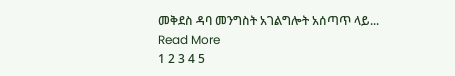መቅደስ ዳባ መንግስት አገልግሎት አሰጣጥ ላይ...
Read More
1 2 3 4 5